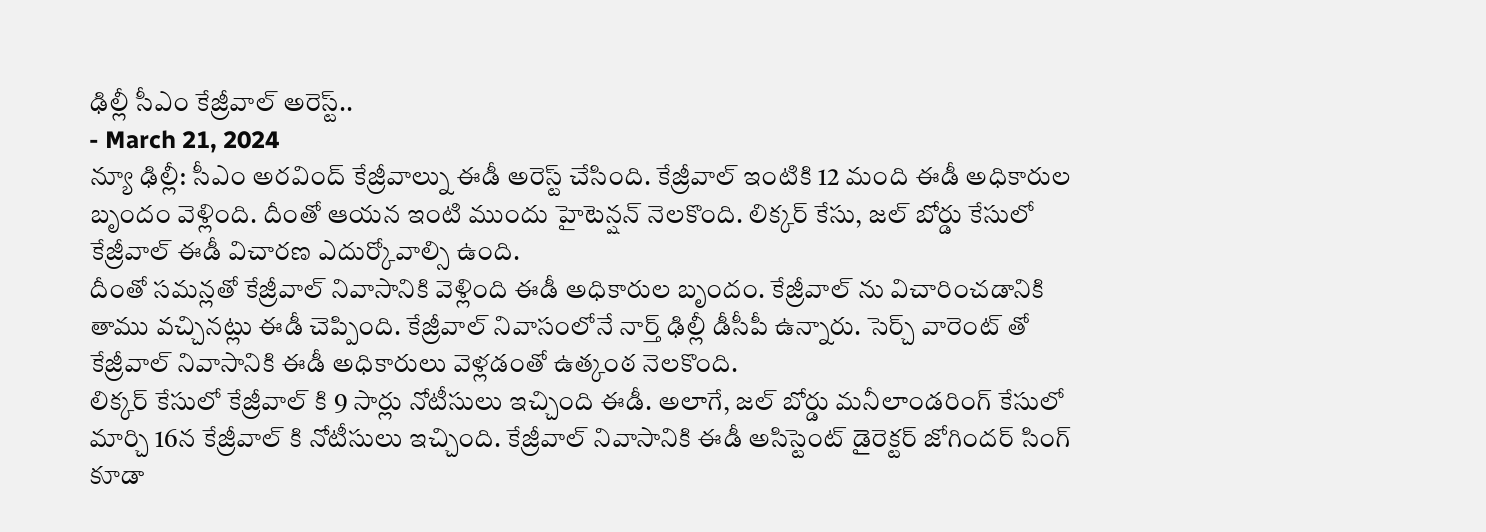ఢిల్లీ సీఎం కేజ్రీవాల్ అరెస్ట్..
- March 21, 2024
న్యూ ఢిల్లీ: సీఎం అరవింద్ కేజ్రీవాల్ను ఈడీ అరెస్ట్ చేసింది. కేజ్రీవాల్ ఇంటికి 12 మంది ఈడీ అధికారుల బృందం వెళ్లింది. దీంతో ఆయన ఇంటి ముందు హైటెన్షన్ నెలకొంది. లిక్కర్ కేసు, జల్ బోర్డు కేసులో కేజ్రీవాల్ ఈడీ విచారణ ఎదుర్కోవాల్సి ఉంది.
దీంతో సమన్లతో కేజ్రీవాల్ నివాసానికి వెళ్లింది ఈడీ అధికారుల బృందం. కేజ్రీవాల్ ను విచారించడానికి తాము వచ్చినట్లు ఈడీ చెప్పింది. కేజ్రీవాల్ నివాసంలోనే నార్త్ ఢిల్లీ డీసీపీ ఉన్నారు. సెర్చ్ వారెంట్ తో కేజ్రీవాల్ నివాసానికి ఈడీ అధికారులు వెళ్లడంతో ఉత్కంఠ నెలకొంది.
లిక్కర్ కేసులో కేజ్రీవాల్ కి 9 సార్లు నోటీసులు ఇచ్చింది ఈడీ. అలాగే, జల్ బోర్డు మనీలాండరింగ్ కేసులో మార్చి 16న కేజ్రీవాల్ కి నోటీసులు ఇచ్చింది. కేజ్రీవాల్ నివాసానికి ఈడీ అసిస్టెంట్ డైరెక్టర్ జోగిందర్ సింగ్ కూడా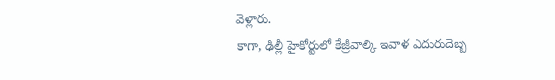వెళ్లారు.
కాగా, ఢిల్లీ హైకోర్టులో కేజ్రీవాల్కి ఇవాళ ఎదురుదెబ్బ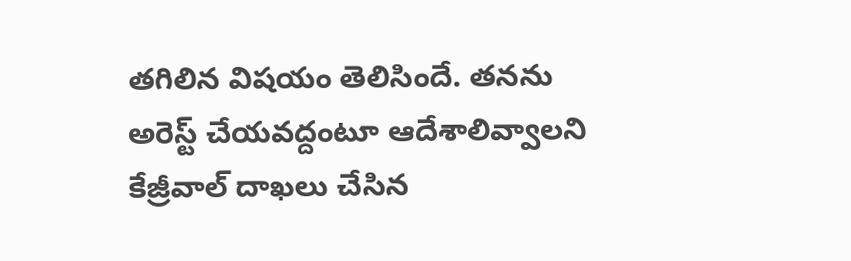తగిలిన విషయం తెలిసిందే. తనను అరెస్ట్ చేయవద్దంటూ ఆదేశాలివ్వాలని కేజ్రీవాల్ దాఖలు చేసిన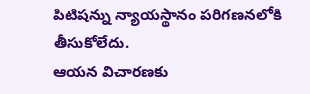పిటిషన్ను న్యాయస్థానం పరిగణనలోకి తీసుకోలేదు.
ఆయన విచారణకు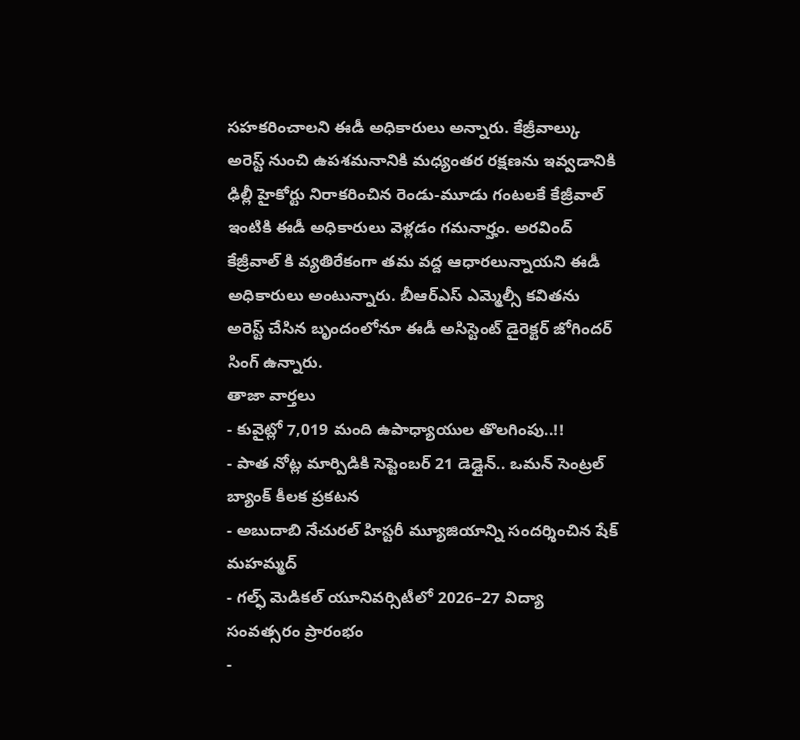సహకరించాలని ఈడీ అధికారులు అన్నారు. కేజ్రీవాల్కు అరెస్ట్ నుంచి ఉపశమనానికి మధ్యంతర రక్షణను ఇవ్వడానికి ఢిల్లీ హైకోర్టు నిరాకరించిన రెండు-మూడు గంటలకే కేజ్రీవాల్ ఇంటికి ఈడీ అధికారులు వెళ్లడం గమనార్హం. అరవింద్ కేజ్రీవాల్ కి వ్యతిరేకంగా తమ వద్ద ఆధారలున్నాయని ఈడీ అధికారులు అంటున్నారు. బీఆర్ఎస్ ఎమ్మెల్సీ కవితను అరెస్ట్ చేసిన బృందంలోనూ ఈడీ అసిస్టెంట్ డైరెక్టర్ జోగిందర్ సింగ్ ఉన్నారు.
తాజా వార్తలు
- కువైట్లో 7,019 మంది ఉపాధ్యాయుల తొలగింపు..!!
- పాత నోట్ల మార్పిడికి సెప్టెంబర్ 21 డెడ్లైన్.. ఒమన్ సెంట్రల్ బ్యాంక్ కీలక ప్రకటన
- అబుదాబి నేచురల్ హిస్టరీ మ్యూజియాన్ని సందర్శించిన షేక్ మహమ్మద్
- గల్ఫ్ మెడికల్ యూనివర్సిటీలో 2026–27 విద్యా సంవత్సరం ప్రారంభం
-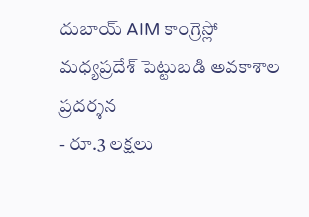దుబాయ్ AIM కాంగ్రెస్లో మధ్యప్రదేశ్ పెట్టుబడి అవకాశాల ప్రదర్శన
- రూ.3 లక్షలు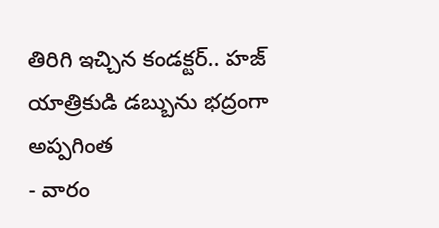తిరిగి ఇచ్చిన కండక్టర్.. హజ్ యాత్రికుడి డబ్బును భద్రంగా అప్పగింత
- వారం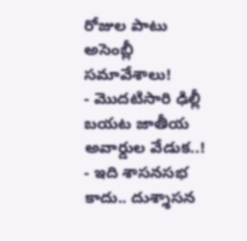రోజుల పాటు అసెంబ్లీ సమావేశాలు!
- మొదటిసారి ఢిల్లీ బయట జాతీయ అవార్డుల వేడుక..!
- ఇది శాసనసభ కాదు.. దుశ్శాసన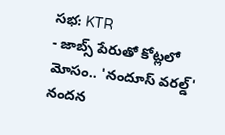సభ: KTR
- జాబ్స్ పేరుతో కోట్లలో మోసం.. 'నందూస్ వరల్డ్' నందన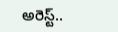అరెస్ట్..